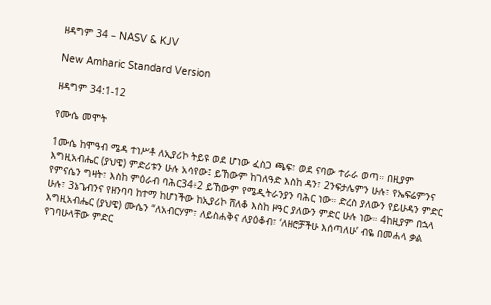ዘዳግም 34 – NASV & KJV

New Amharic Standard Version

ዘዳግም 34:1-12

የሙሴ መሞት

1ሙሴ ከሞዓብ ሜዳ ተነሥቶ ለኢያሪኮ ትይዩ ወደ ሆነው ፈስጋ ጫፍ፣ ወደ ናባው ተራራ ወጣ። በዚያም እግዚአብሔር (ያህዌ) ምድሪቱን ሁሉ አሳየው፤ ይኸውም ከገለዓድ እስከ ዳን፣ 2ንፍታሌምን ሁሉ፣ የኤፍሬምንና የምናሴን ግዛት፣ እስከ ምዕራብ ባሕር34፥2 ይኸውም የሜዲትራንያን ባሕር ነው። ድረስ ያለውን የይሁዳን ምድር ሁሉ፣ 3ኔጌብንና የዘንባባ ከተማ ከሆነችው ከኢያሪኮ ሸለቆ እስከ ዞዓር ያለውን ምድር ሁሉ ነው። 4ከዚያም በኋላ እግዚአብሔር (ያህዌ) ሙሴን “ለአብርሃም፣ ለይስሐቅና ለያዕቆብ፣ ‘ለዘሮቻችሁ እሰጣለሁ’ ብዬ በመሐላ ቃል የገባሁላቸው ምድር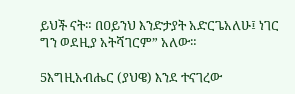ይህች ናት። በዐይንህ እንድታያት አድርጌአለሁ፤ ነገር ግን ወደዚያ አትሻገርም” አለው።

5እግዚአብሔር (ያህዌ) እንደ ተናገረው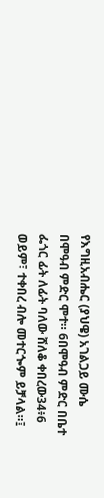የእግዚአብሔር (ያህዌ) አገልጋይ ሙሴ በሞዓብ ምድር ሞተ። 6በሞዓብ ምድር በቤተ ፌጎር ፊት ለፊት ባለው ሸለቆ ቀበረው34፥6 ወይም፣ ተቀበረ ብሎ መተርጐም ይቻላል።፤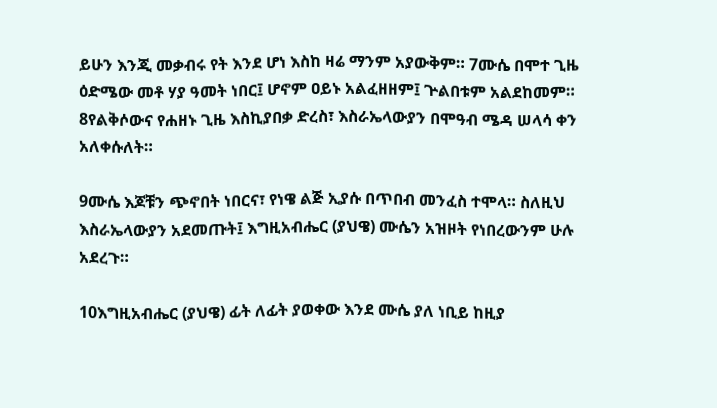ይሁን እንጂ መቃብሩ የት እንደ ሆነ እስከ ዛሬ ማንም አያውቅም። 7ሙሴ በሞተ ጊዜ ዕድሜው መቶ ሃያ ዓመት ነበር፤ ሆኖም ዐይኑ አልፈዘዘም፤ ጕልበቱም አልደከመም። 8የልቅሶውና የሐዘኑ ጊዜ እስኪያበቃ ድረስ፣ እስራኤላውያን በሞዓብ ሜዳ ሠላሳ ቀን አለቀሱለት።

9ሙሴ እጆቹን ጭኖበት ነበርና፣ የነዌ ልጅ ኢያሱ በጥበብ መንፈስ ተሞላ። ስለዚህ እስራኤላውያን አደመጡት፤ እግዚአብሔር (ያህዌ) ሙሴን አዝዞት የነበረውንም ሁሉ አደረጉ።

10እግዚአብሔር (ያህዌ) ፊት ለፊት ያወቀው እንደ ሙሴ ያለ ነቢይ ከዚያ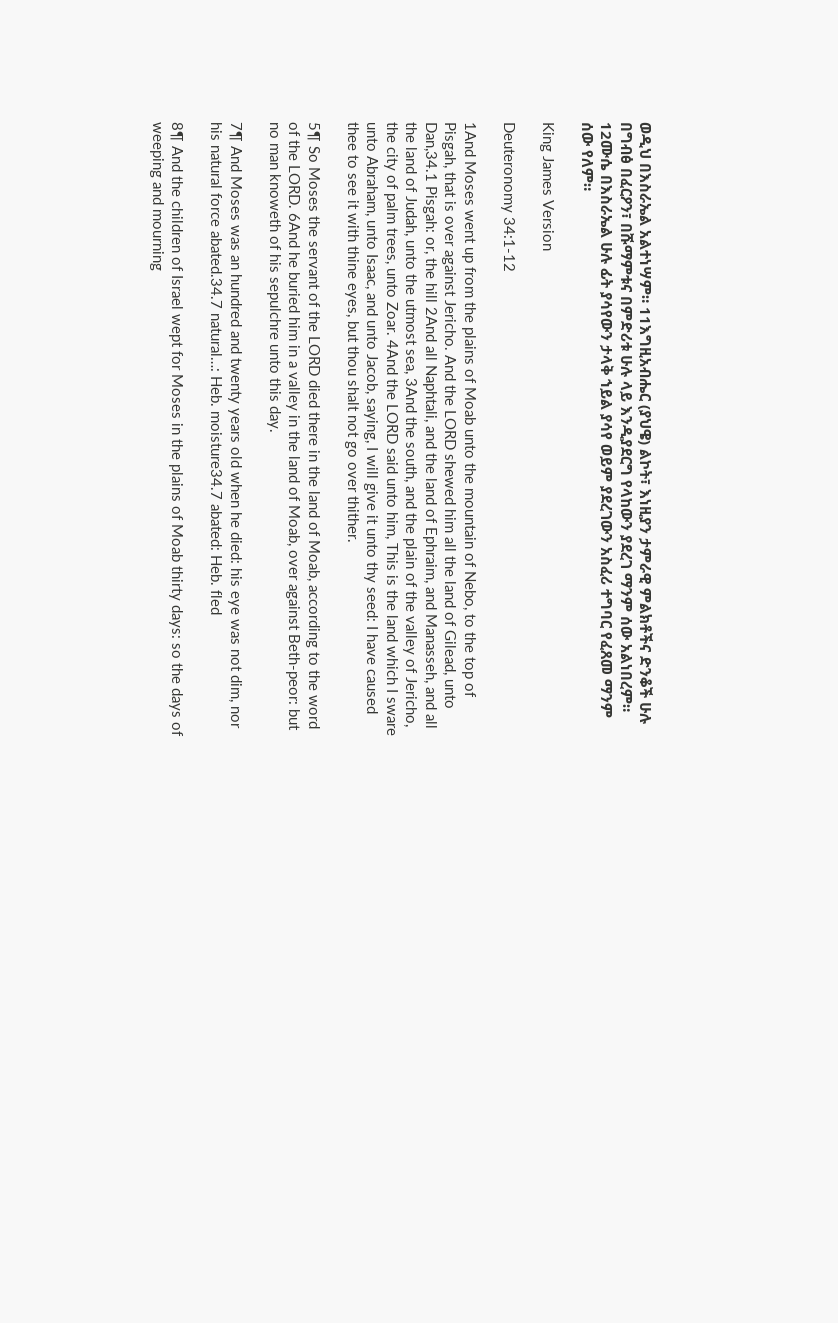ወዲህ በእስራኤል አልተነሣም። 11እግዚአብሔር (ያህዌ) ልኮት፣ እነዚያን ታምራዊ ምልክቶችና ድንቆች ሁሉ በግብፅ በፈርዖን፣ በሹማምቱና በምድሪቱ ሁሉ ላይ እንዲያደርግ የላከውን ያደረገ ማንም ሰው አልነበረም። 12ሙሴ በእስራኤል ሁሉ ፊት ያሳየውን ታላቅ ኀይል ያሳየ ወይም ያደረገውን አስፈሪ ተግባር የፈጸመ ማንም ሰው የለም።

King James Version

Deuteronomy 34:1-12

1And Moses went up from the plains of Moab unto the mountain of Nebo, to the top of Pisgah, that is over against Jericho. And the LORD shewed him all the land of Gilead, unto Dan,34.1 Pisgah: or, the hill 2And all Naphtali, and the land of Ephraim, and Manasseh, and all the land of Judah, unto the utmost sea, 3And the south, and the plain of the valley of Jericho, the city of palm trees, unto Zoar. 4And the LORD said unto him, This is the land which I sware unto Abraham, unto Isaac, and unto Jacob, saying, I will give it unto thy seed: I have caused thee to see it with thine eyes, but thou shalt not go over thither.

5¶ So Moses the servant of the LORD died there in the land of Moab, according to the word of the LORD. 6And he buried him in a valley in the land of Moab, over against Beth-peor: but no man knoweth of his sepulchre unto this day.

7¶ And Moses was an hundred and twenty years old when he died: his eye was not dim, nor his natural force abated.34.7 natural…: Heb. moisture34.7 abated: Heb. fled

8¶ And the children of Israel wept for Moses in the plains of Moab thirty days: so the days of weeping and mourning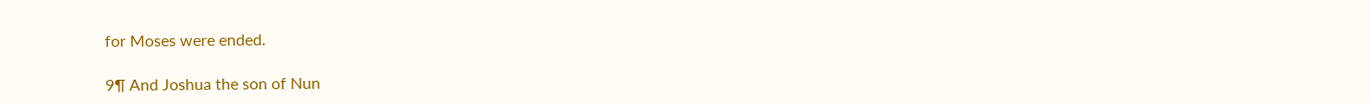for Moses were ended.

9¶ And Joshua the son of Nun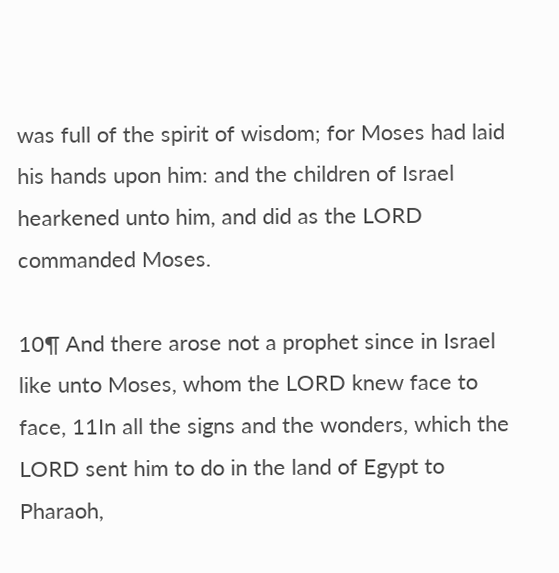was full of the spirit of wisdom; for Moses had laid his hands upon him: and the children of Israel hearkened unto him, and did as the LORD commanded Moses.

10¶ And there arose not a prophet since in Israel like unto Moses, whom the LORD knew face to face, 11In all the signs and the wonders, which the LORD sent him to do in the land of Egypt to Pharaoh,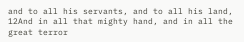and to all his servants, and to all his land, 12And in all that mighty hand, and in all the great terror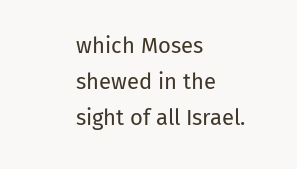which Moses shewed in the sight of all Israel.